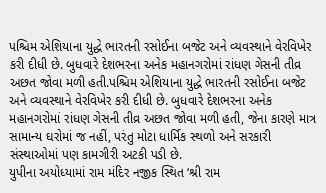પશ્ચિમ એશિયાના યુદ્ધે ભારતની રસોઈના બજેટ અને વ્યવસ્થાને વેરવિખેર કરી દીધી છે. બુધવારે દેશભરના અનેક મહાનગરોમાં રાંધણ ગેસની તીવ્ર અછત જોવા મળી હતી.પશ્ચિમ એશિયાના યુદ્ધે ભારતની રસોઈના બજેટ અને વ્યવસ્થાને વેરવિખેર કરી દીધી છે. બુધવારે દેશભરના અનેક મહાનગરોમાં રાંધણ ગેસની તીવ્ર અછત જોવા મળી હતી, જેના કારણે માત્ર સામાન્ય ઘરોમાં જ નહીં, પરંતુ મોટા ધાર્મિક સ્થળો અને સરકારી સંસ્થાઓમાં પણ કામગીરી અટકી પડી છે.
યુપીના અયોધ્યામાં રામ મંદિર નજીક સ્થિત ‘શ્રી રામ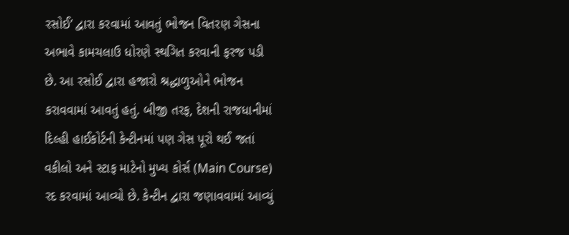રસોઈ’ દ્વારા કરવામાં આવતું ભોજન વિતરણ ગેસના અભાવે કામચલાઉ ધોરણે સ્થગિત કરવાની ફરજ પડી છે. આ રસોઈ દ્વારા હજારો શ્રદ્ધાળુઓને ભોજન કરાવવામાં આવતું હતું. બીજી તરફ, દેશની રાજધાનીમાં દિલ્હી હાઈકોર્ટની કેન્ટીનમાં પણ ગેસ પૂરો થઈ જતાં વકીલો અને સ્ટાફ માટેનો મુખ્ય કોર્સ (Main Course) રદ કરવામાં આવ્યો છે. કેન્ટીન દ્વારા જણાવવામાં આવ્યું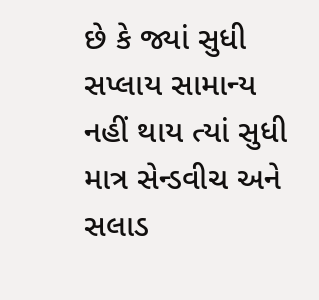છે કે જ્યાં સુધી સપ્લાય સામાન્ય નહીં થાય ત્યાં સુધી માત્ર સેન્ડવીચ અને સલાડ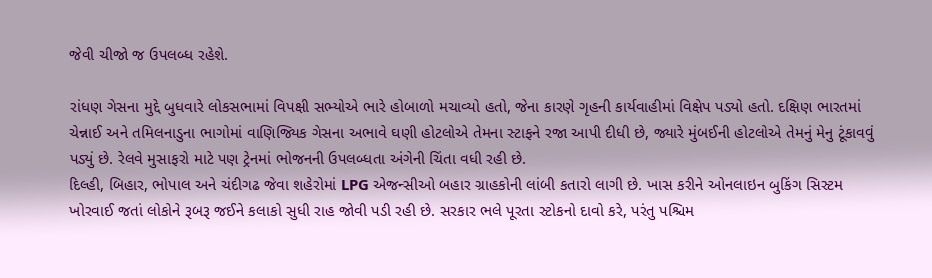જેવી ચીજો જ ઉપલબ્ધ રહેશે.

રાંધણ ગેસના મુદ્દે બુધવારે લોકસભામાં વિપક્ષી સભ્યોએ ભારે હોબાળો મચાવ્યો હતો, જેના કારણે ગૃહની કાર્યવાહીમાં વિક્ષેપ પડ્યો હતો. દક્ષિણ ભારતમાં ચેન્નાઈ અને તમિલનાડુના ભાગોમાં વાણિજ્યિક ગેસના અભાવે ઘણી હોટલોએ તેમના સ્ટાફને રજા આપી દીધી છે, જ્યારે મુંબઈની હોટલોએ તેમનું મેનુ ટૂંકાવવું પડ્યું છે. રેલવે મુસાફરો માટે પણ ટ્રેનમાં ભોજનની ઉપલબ્ધતા અંગેની ચિંતા વધી રહી છે.
દિલ્હી, બિહાર, ભોપાલ અને ચંદીગઢ જેવા શહેરોમાં LPG એજન્સીઓ બહાર ગ્રાહકોની લાંબી કતારો લાગી છે. ખાસ કરીને ઓનલાઇન બુકિંગ સિસ્ટમ ખોરવાઈ જતાં લોકોને રૂબરૂ જઈને કલાકો સુધી રાહ જોવી પડી રહી છે. સરકાર ભલે પૂરતા સ્ટોકનો દાવો કરે, પરંતુ પશ્ચિમ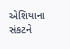એશિયાના સંકટને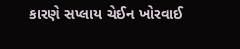કારણે સપ્લાય ચેઈન ખોરવાઈ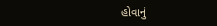હોવાનું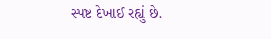સ્પષ્ટ દેખાઈ રહ્યું છે.